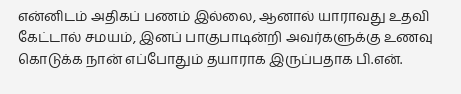என்னிடம் அதிகப் பணம் இல்லை, ஆனால் யாராவது உதவி கேட்டால் சமயம், இனப் பாகுபாடின்றி அவர்களுக்கு உணவு கொடுக்க நான் எப்போதும் தயாராக இருப்பதாக பி.என்.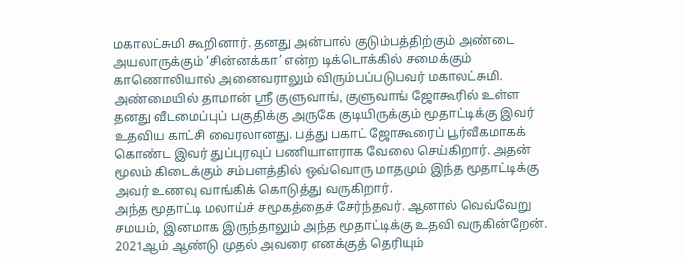மகாலட்சுமி கூறினார். தனது அன்பால் குடும்பத்திற்கும் அண்டை அயலாருக்கும் ‘சின்னக்கா’ என்ற டிக்டொக்கில் சமைக்கும் காணொலியால் அனைவராலும் விரும்பப்படுபவர் மகாலட்சுமி.
அண்மையில் தாமான் ஸ்ரீ குளுவாங், குளுவாங் ஜோகூரில் உள்ள தனது வீடமைப்புப் பகுதிக்கு அருகே குடியிருக்கும் மூதாட்டிக்கு இவர் உதவிய காட்சி வைரலானது. பத்து பகாட் ஜோகூரைப் பூர்வீகமாகக் கொண்ட இவர் துப்புரவுப் பணியாளராக வேலை செய்கிறார். அதன் மூலம் கிடைக்கும் சம்பளத்தில் ஒவ்வொரு மாதமும் இந்த மூதாட்டிக்கு அவர் உணவு வாங்கிக் கொடுத்து வருகிறார்.
அந்த மூதாட்டி மலாய்ச் சமூகத்தைச் சேர்ந்தவர். ஆனால் வெவ்வேறு சமயம், இனமாக இருந்தாலும் அந்த மூதாட்டிக்கு உதவி வருகின்றேன். 2021ஆம் ஆண்டு முதல் அவரை எனக்குத் தெரியும்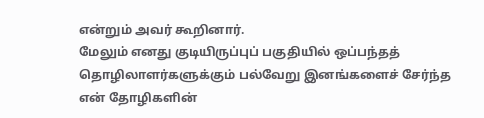என்றும் அவர் கூறினார்.
மேலும் எனது குடியிருப்புப் பகுதியில் ஒப்பந்தத் தொழிலாளர்களுக்கும் பல்வேறு இனங்களைச் சேர்ந்த என் தோழிகளின்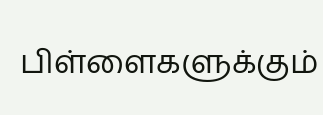பிள்ளைகளுக்கும்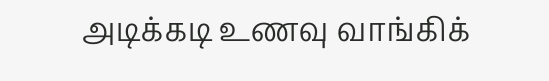அடிக்கடி உணவு வாங்கிக்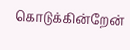கொடுக்கின்றேன்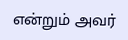என்றும் அவர்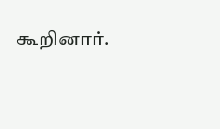கூறினார்.